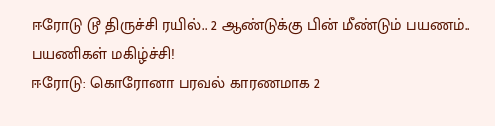ஈரோடு டூ திருச்சி ரயில்.. 2 ஆண்டுக்கு பின் மீண்டும் பயணம்.. பயணிகள் மகிழ்ச்சி!
ஈரோடு: கொரோனா பரவல் காரணமாக 2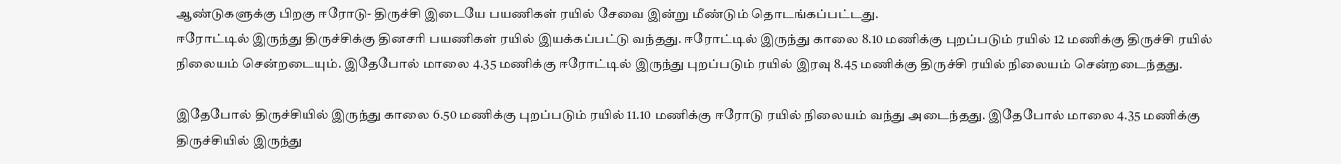ஆண்டுகளுக்கு பிறகு ஈரோடு- திருச்சி இடையே பயணிகள் ரயில் சேவை இன்று மீண்டும் தொடங்கப்பட்டது.
ஈரோட்டில் இருந்து திருச்சிக்கு தினசரி பயணிகள் ரயில் இயக்கப்பட்டு வந்தது. ஈரோட்டில் இருந்து காலை 8.10 மணிக்கு புறப்படும் ரயில் 12 மணிக்கு திருச்சி ரயில் நிலையம் சென்றடையும். இதேபோல் மாலை 4.35 மணிக்கு ஈரோட்டில் இருந்து புறப்படும் ரயில் இரவு 8.45 மணிக்கு திருச்சி ரயில் நிலையம் சென்றடைந்தது.

இதேபோல் திருச்சியில் இருந்து காலை 6.50 மணிக்கு புறப்படும் ரயில் 11.10 மணிக்கு ஈரோடு ரயில் நிலையம் வந்து அடைந்தது. இதேபோல் மாலை 4.35 மணிக்கு திருச்சியில் இருந்து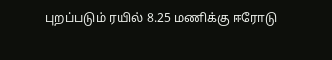புறப்படும் ரயில் 8.25 மணிக்கு ஈரோடு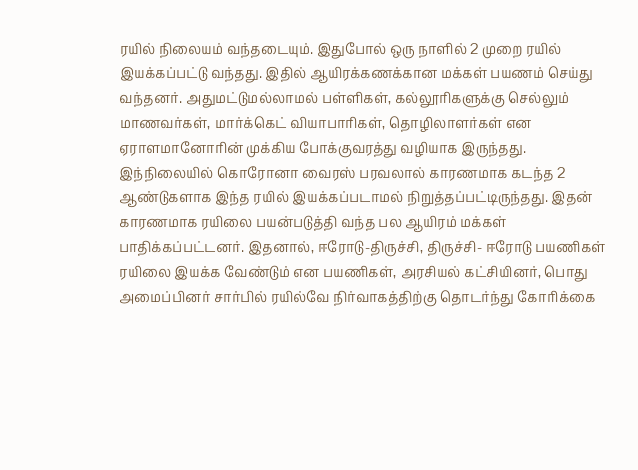ரயில் நிலையம் வந்தடையும். இதுபோல் ஒரு நாளில் 2 முறை ரயில் இயக்கப்பட்டு வந்தது. இதில் ஆயிரக்கணக்கான மக்கள் பயணம் செய்து வந்தனர். அதுமட்டுமல்லாமல் பள்ளிகள், கல்லூரிகளுக்கு செல்லும் மாணவர்கள், மார்க்கெட் வியாபாரிகள், தொழிலாளர்கள் என ஏராளமானோரின் முக்கிய போக்குவரத்து வழியாக இருந்தது.
இந்நிலையில் கொரோனா வைரஸ் பரவலால் காரணமாக கடந்த 2 ஆண்டுகளாக இந்த ரயில் இயக்கப்படாமல் நிறுத்தப்பட்டிருந்தது. இதன் காரணமாக ரயிலை பயன்படுத்தி வந்த பல ஆயிரம் மக்கள் பாதிக்கப்பட்டனர். இதனால், ஈரோடு-திருச்சி, திருச்சி- ஈரோடு பயணிகள் ரயிலை இயக்க வேண்டும் என பயணிகள், அரசியல் கட்சியினர், பொது அமைப்பினர் சார்பில் ரயில்வே நிர்வாகத்திற்கு தொடர்ந்து கோரிக்கை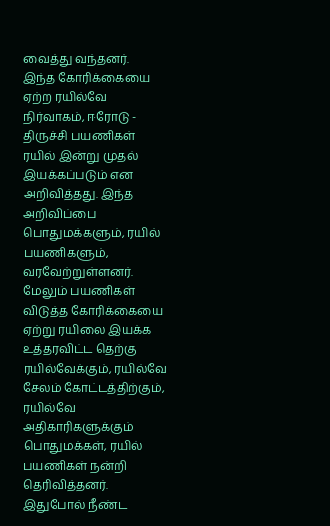வைத்து வந்தனர்.
இந்த கோரிக்கையை ஏற்ற ரயில்வே நிர்வாகம், ஈரோடு - திருச்சி பயணிகள் ரயில் இன்று முதல் இயக்கப்படும் என அறிவித்தது. இந்த அறிவிப்பை பொதுமக்களும், ரயில் பயணிகளும், வரவேற்றுள்ளனர். மேலும் பயணிகள் விடுத்த கோரிக்கையை ஏற்று ரயிலை இயக்க உத்தரவிட்ட தெற்கு ரயில்வேக்கும், ரயில்வே சேலம் கோட்டத்திற்கும், ரயில்வே அதிகாரிகளுக்கும் பொதுமக்கள், ரயில் பயணிகள் நன்றி தெரிவித்தனர். இதுபோல் நீண்ட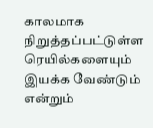காலமாக நிறுத்தப்பட்டுள்ள ரெயில்களையும் இயக்க வேண்டும் என்றும்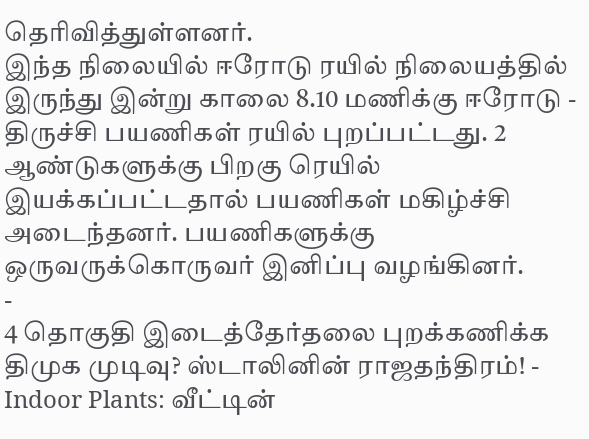தெரிவித்துள்ளனர்.
இந்த நிலையில் ஈரோடு ரயில் நிலையத்தில் இருந்து இன்று காலை 8.10 மணிக்கு ஈரோடு - திருச்சி பயணிகள் ரயில் புறப்பட்டது. 2 ஆண்டுகளுக்கு பிறகு ரெயில் இயக்கப்பட்டதால் பயணிகள் மகிழ்ச்சி அடைந்தனர். பயணிகளுக்கு ஒருவருக்கொருவர் இனிப்பு வழங்கினர்.
-
4 தொகுதி இடைத்தேர்தலை புறக்கணிக்க திமுக முடிவு? ஸ்டாலினின் ராஜதந்திரம்! -
Indoor Plants: வீட்டின்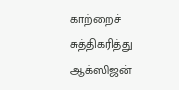காற்றைச் சுத்திகரித்து ஆக்ஸிஜன்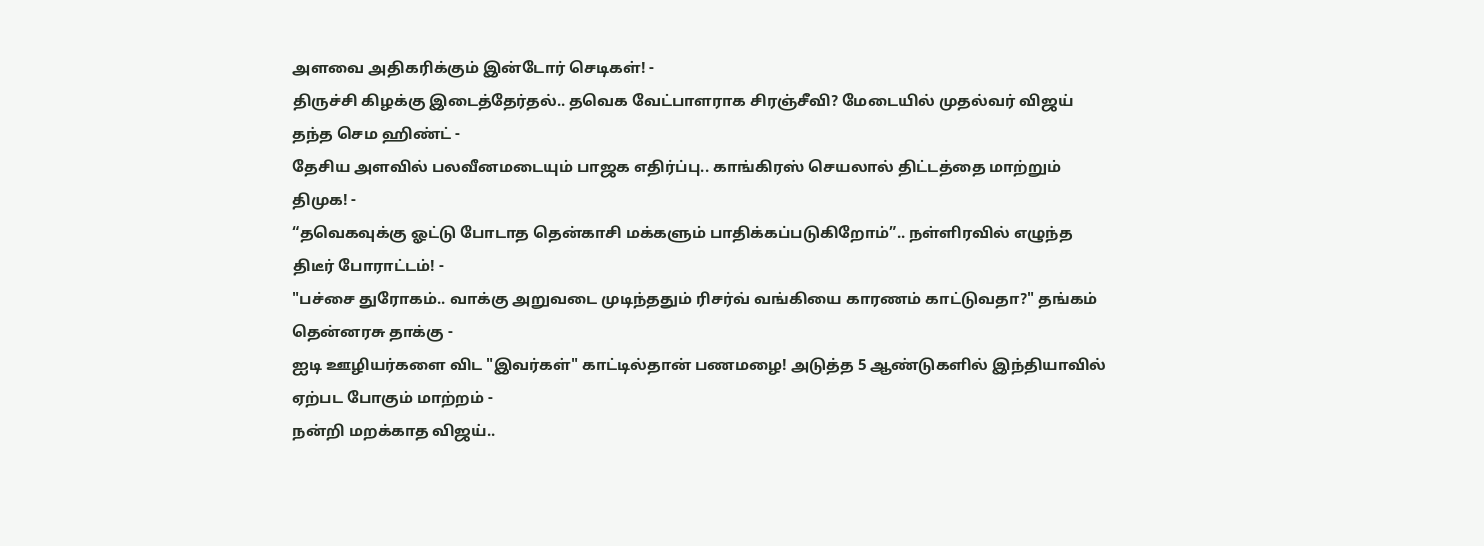அளவை அதிகரிக்கும் இன்டோர் செடிகள்! -
திருச்சி கிழக்கு இடைத்தேர்தல்.. தவெக வேட்பாளராக சிரஞ்சீவி? மேடையில் முதல்வர் விஜய் தந்த செம ஹிண்ட் -
தேசிய அளவில் பலவீனமடையும் பாஜக எதிர்ப்பு.. காங்கிரஸ் செயலால் திட்டத்தை மாற்றும் திமுக! -
“தவெகவுக்கு ஓட்டு போடாத தென்காசி மக்களும் பாதிக்கப்படுகிறோம்”.. நள்ளிரவில் எழுந்த திடீர் போராட்டம்! -
"பச்சை துரோகம்.. வாக்கு அறுவடை முடிந்ததும் ரிசர்வ் வங்கியை காரணம் காட்டுவதா?" தங்கம் தென்னரசு தாக்கு -
ஐடி ஊழியர்களை விட "இவர்கள்" காட்டில்தான் பணமழை! அடுத்த 5 ஆண்டுகளில் இந்தியாவில் ஏற்பட போகும் மாற்றம் -
நன்றி மறக்காத விஜய்..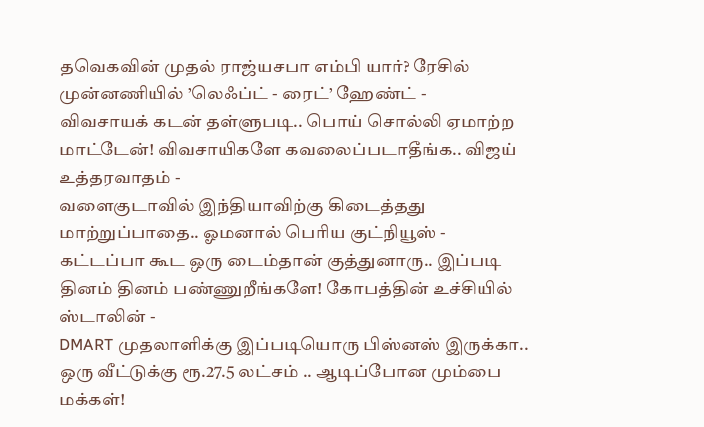தவெகவின் முதல் ராஜ்யசபா எம்பி யார்? ரேசில் முன்னணியில் ’லெஃப்ட் - ரைட்’ ஹேண்ட் -
விவசாயக் கடன் தள்ளுபடி.. பொய் சொல்லி ஏமாற்ற மாட்டேன்! விவசாயிகளே கவலைப்படாதீங்க.. விஜய் உத்தரவாதம் -
வளைகுடாவில் இந்தியாவிற்கு கிடைத்தது மாற்றுப்பாதை.. ஓமனால் பெரிய குட்நியூஸ் -
கட்டப்பா கூட ஒரு டைம்தான் குத்துனாரு.. இப்படி தினம் தினம் பண்ணுறீங்களே! கோபத்தின் உச்சியில் ஸ்டாலின் -
DMART முதலாளிக்கு இப்படியொரு பிஸ்னஸ் இருக்கா.. ஒரு வீட்டுக்கு ரூ.27.5 லட்சம் .. ஆடிப்போன மும்பை மக்கள்!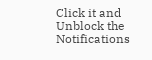Click it and Unblock the Notifications